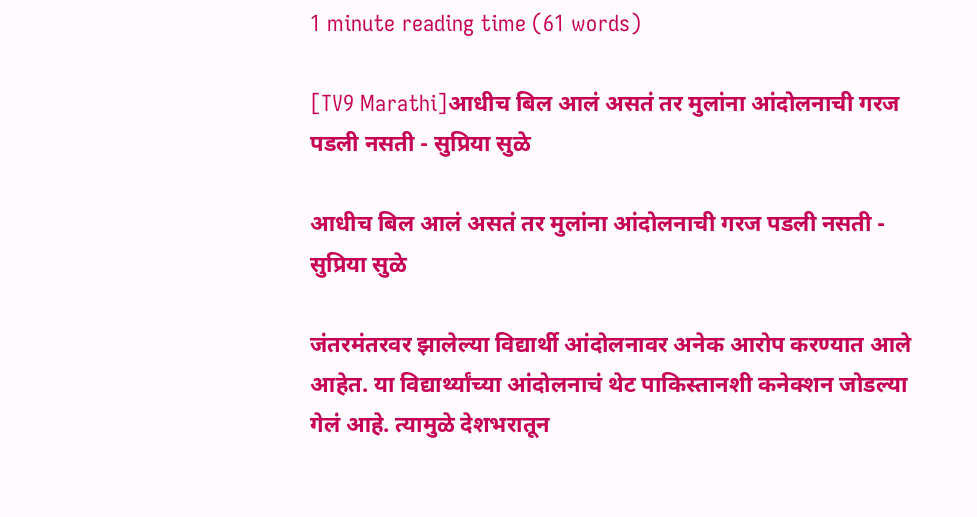1 minute reading time (61 words)

[TV9 Marathi]आधीच बिल आलं असतं तर मुलांना आंदोलनाची गरज पडली नसती - सुप्रिया सुळे

आधीच बिल आलं असतं तर मुलांना आंदोलनाची गरज पडली नसती - सुप्रिया सुळे

जंतरमंतरवर झालेल्या विद्यार्थी आंदोलनावर अनेक आरोप करण्यात आले आहेत. या विद्यार्थ्यांच्या आंदोलनाचं थेट पाकिस्तानशी कनेक्शन जोडल्या गेलं आहे. त्यामुळे देशभरातून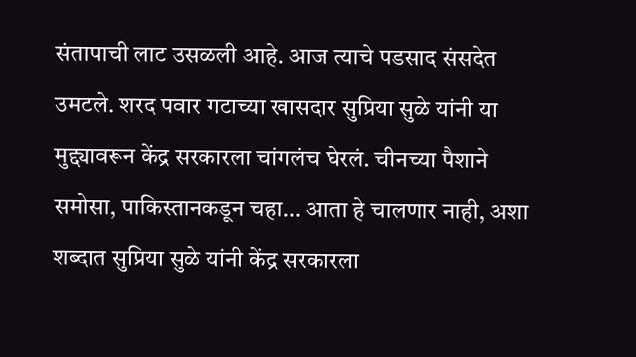संतापाची लाट उसळली आहे. आज त्याचे पडसाद संसदेत उमटले. शरद पवार गटाच्या खासदार सुप्रिया सुळे यांनी या मुद्द्यावरून केंद्र सरकारला चांगलंच घेरलं. चीनच्या पैशाने समोसा, पाकिस्तानकडून चहा… आता हे चालणार नाही, अशा शब्दात सुप्रिया सुळे यांनी केंद्र सरकारला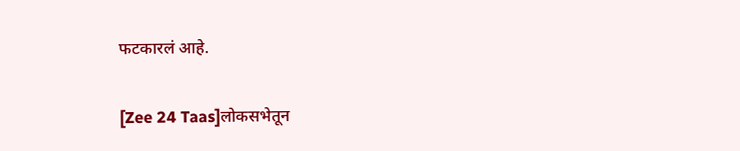फटकारलं आहे.

[Zee 24 Taas]लोकसभेतून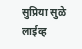सुप्रिया सुळे लाईव्ह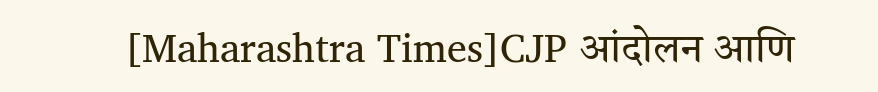[Maharashtra Times]CJP आंदोलन आणि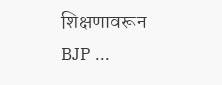शिक्षणावरून BJP ...